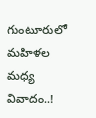గుంటూరులో మహిళల మధ్య వివాదం..!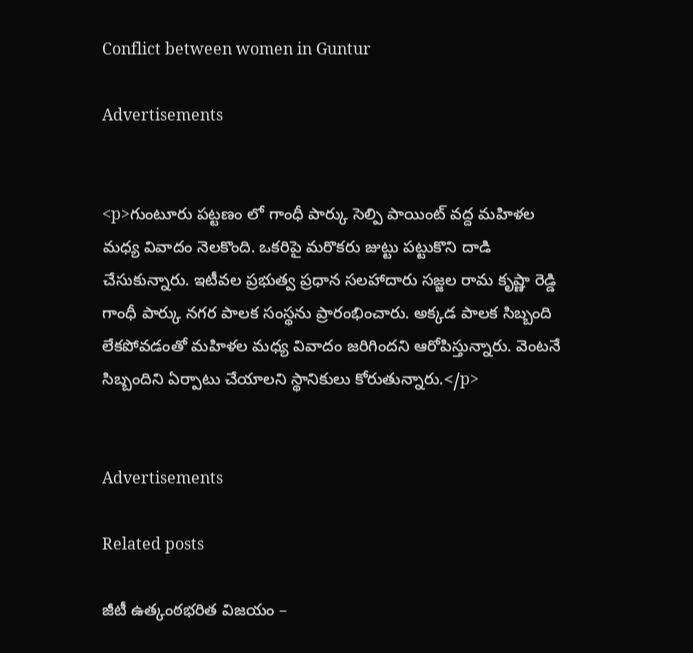Conflict between women in Guntur

Advertisements


<p>గుంటూరు పట్టణం లో గాంధీ పార్కు సెల్పి పాయింట్ వద్ద మహిళల మధ్య వివాదం నెలకొంది. ఒకరిపై మరొకరు జుట్టు పట్టుకొని దాడి చేసుకున్నారు. ఇటీవల ప్రభుత్వ ప్రధాన సలహాదారు సజ్జల రామ కృష్ణా రెడ్డి గాంధీ పార్కు నగర పాలక సంస్థను ప్రారంభించారు. అక్కడ పాలక సిబ్బంది లేకపోవడంతో మహిళల మధ్య వివాదం జరిగిందని ఆరోపిస్తున్నారు. వెంటనే సిబ్బందిని ఏర్పాటు చేయాలని స్థానికులు కోరుతున్నారు.</p>


Advertisements

Related posts

జీటీ ఉత్కంఠభరిత విజయం –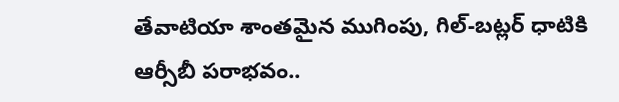తేవాటియా శాంతమైన ముగింపు, గిల్-బట్లర్ ధాటికి ఆర్సీబీ పరాభవం..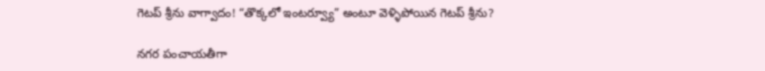గెటప్ శ్రీను వాగ్వాదం! “తొక్కలో ఇంటర్వ్యూ” అంటూ వెళ్ళిపోయిన గెటప్ శ్రీను?

నగర పంచాయతీగా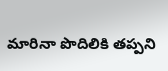మారినా పొదిలికి తప్పని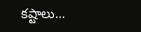కష్టాలు…